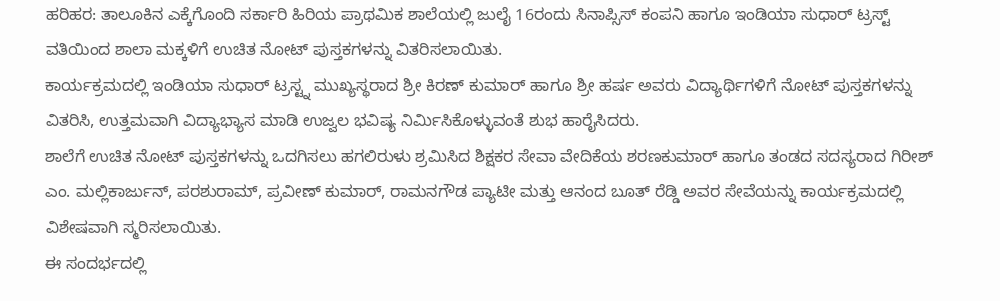ಹರಿಹರ: ತಾಲೂಕಿನ ಎಕ್ಕೆಗೊಂದಿ ಸರ್ಕಾರಿ ಹಿರಿಯ ಪ್ರಾಥಮಿಕ ಶಾಲೆಯಲ್ಲಿ ಜುಲೈ 16ರಂದು ಸಿನಾಪ್ಸಿಸ್ ಕಂಪನಿ ಹಾಗೂ ಇಂಡಿಯಾ ಸುಧಾರ್ ಟ್ರಸ್ಟ್ ವತಿಯಿಂದ ಶಾಲಾ ಮಕ್ಕಳಿಗೆ ಉಚಿತ ನೋಟ್ ಪುಸ್ತಕಗಳನ್ನು ವಿತರಿಸಲಾಯಿತು.
ಕಾರ್ಯಕ್ರಮದಲ್ಲಿ ಇಂಡಿಯಾ ಸುಧಾರ್ ಟ್ರಸ್ಟ್ನ ಮುಖ್ಯಸ್ಥರಾದ ಶ್ರೀ ಕಿರಣ್ ಕುಮಾರ್ ಹಾಗೂ ಶ್ರೀ ಹರ್ಷ ಅವರು ವಿದ್ಯಾರ್ಥಿಗಳಿಗೆ ನೋಟ್ ಪುಸ್ತಕಗಳನ್ನು ವಿತರಿಸಿ, ಉತ್ತಮವಾಗಿ ವಿದ್ಯಾಭ್ಯಾಸ ಮಾಡಿ ಉಜ್ವಲ ಭವಿಷ್ಯ ನಿರ್ಮಿಸಿಕೊಳ್ಳುವಂತೆ ಶುಭ ಹಾರೈಸಿದರು.
ಶಾಲೆಗೆ ಉಚಿತ ನೋಟ್ ಪುಸ್ತಕಗಳನ್ನು ಒದಗಿಸಲು ಹಗಲಿರುಳು ಶ್ರಮಿಸಿದ ಶಿಕ್ಷಕರ ಸೇವಾ ವೇದಿಕೆಯ ಶರಣಕುಮಾರ್ ಹಾಗೂ ತಂಡದ ಸದಸ್ಯರಾದ ಗಿರೀಶ್ ಎಂ. ಮಲ್ಲಿಕಾರ್ಜುನ್, ಪರಶುರಾಮ್, ಪ್ರವೀಣ್ ಕುಮಾರ್, ರಾಮನಗೌಡ ಪ್ಯಾಟೀ ಮತ್ತು ಆನಂದ ಬೂತ್ ರೆಡ್ಡಿ ಅವರ ಸೇವೆಯನ್ನು ಕಾರ್ಯಕ್ರಮದಲ್ಲಿ ವಿಶೇಷವಾಗಿ ಸ್ಮರಿಸಲಾಯಿತು.
ಈ ಸಂದರ್ಭದಲ್ಲಿ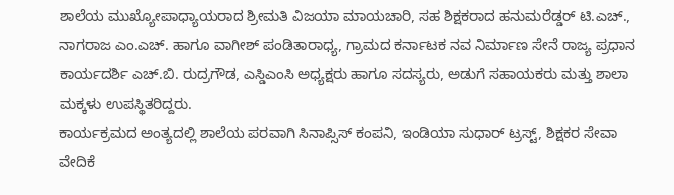ಶಾಲೆಯ ಮುಖ್ಯೋಪಾಧ್ಯಾಯರಾದ ಶ್ರೀಮತಿ ವಿಜಯಾ ಮಾಯಚಾರಿ, ಸಹ ಶಿಕ್ಷಕರಾದ ಹನುಮರೆಡ್ಡರ್ ಟಿ.ಎಚ್., ನಾಗರಾಜ ಎಂ.ಎಚ್. ಹಾಗೂ ವಾಗೀಶ್ ಪಂಡಿತಾರಾಧ್ಯ, ಗ್ರಾಮದ ಕರ್ನಾಟಕ ನವ ನಿರ್ಮಾಣ ಸೇನೆ ರಾಜ್ಯ ಪ್ರಧಾನ ಕಾರ್ಯದರ್ಶಿ ಎಚ್.ಬಿ. ರುದ್ರಗೌಡ, ಎಸ್ಡಿಎಂಸಿ ಅಧ್ಯಕ್ಷರು ಹಾಗೂ ಸದಸ್ಯರು, ಅಡುಗೆ ಸಹಾಯಕರು ಮತ್ತು ಶಾಲಾ ಮಕ್ಕಳು ಉಪಸ್ಥಿತರಿದ್ದರು.
ಕಾರ್ಯಕ್ರಮದ ಅಂತ್ಯದಲ್ಲಿ ಶಾಲೆಯ ಪರವಾಗಿ ಸಿನಾಪ್ಸಿಸ್ ಕಂಪನಿ, ಇಂಡಿಯಾ ಸುಧಾರ್ ಟ್ರಸ್ಟ್, ಶಿಕ್ಷಕರ ಸೇವಾ ವೇದಿಕೆ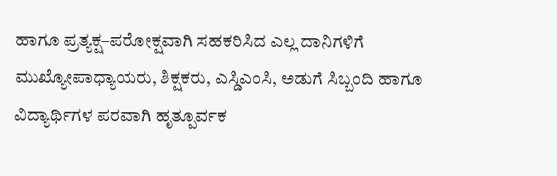ಹಾಗೂ ಪ್ರತ್ಯಕ್ಷ–ಪರೋಕ್ಷವಾಗಿ ಸಹಕರಿಸಿದ ಎಲ್ಲ ದಾನಿಗಳಿಗೆ ಮುಖ್ಯೋಪಾಧ್ಯಾಯರು, ಶಿಕ್ಷಕರು, ಎಸ್ಡಿಎಂಸಿ, ಅಡುಗೆ ಸಿಬ್ಬಂದಿ ಹಾಗೂ ವಿದ್ಯಾರ್ಥಿಗಳ ಪರವಾಗಿ ಹೃತ್ಪೂರ್ವಕ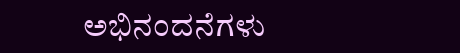ಅಭಿನಂದನೆಗಳು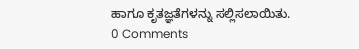ಹಾಗೂ ಕೃತಜ್ಞತೆಗಳನ್ನು ಸಲ್ಲಿಸಲಾಯಿತು.
0 Comments